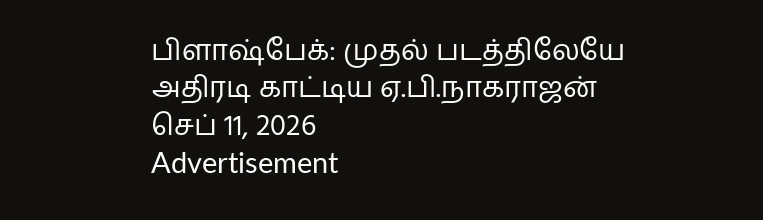பிளாஷ்பேக்: முதல் படத்திலேயே அதிரடி காட்டிய ஏ.பி.நாகராஜன்
செப் 11, 2026
Advertisement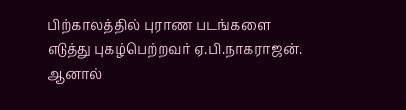பிற்காலத்தில் புராண படங்களை எடுத்து புகழ்பெற்றவர் ஏ.பி.நாகராஜன். ஆனால்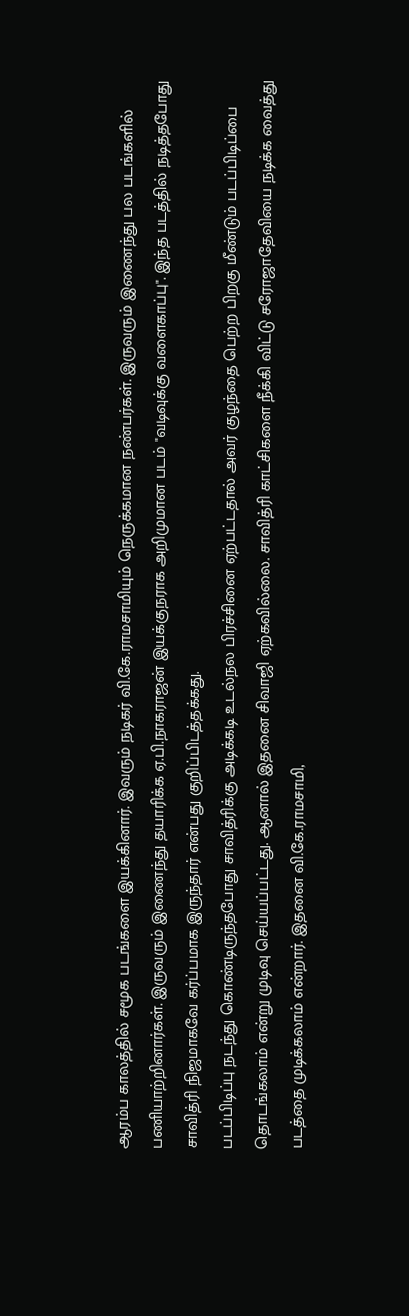ஆரம்ப காலத்தில் சமூக படங்களை இயக்கினார். இவரும் நடிகர் வி.கே.ராமசாமியும் நெருக்கமான நண்பர்கள். இருவரும் இணைந்து பல படங்களில் பணியாற்றினார்கள். இருவரும் இணைந்து தயாரிக்க ஏ.பி.நாகராஜன் இயக்குநராக அறிமுமான படம் "வடிவுக்கு வளைகாப்பு". இந்த படத்தில் நடித்தபோது சாவித்ரி நிஜமாகவே கர்ப்பமாக இருந்தார் என்பது குறிப்பிடத்தக்கது.
படப்பிடிப்பு நடந்து கொண்டிருந்தபோது சாவித்ரிக்கு அடிக்கடி உடல்நல பிரச்சினை ஏற்பட்டதால் அவர் குழந்தை பெற்ற பிறகு மீண்டும் படப்பிடிப்பை தொடங்கலாம் என்று முடிவு செய்யப்பட்டது. ஆனால் இதனை சிவாஜி ஏற்கவில்லை. சாவித்ரி காட்சிகளை நீக்கி விட்டு சரோஜாதேவியை நடிக்க வைத்து படத்தை முடிக்கலாம் என்றார். இதனை வி.கே.ராமசாமி,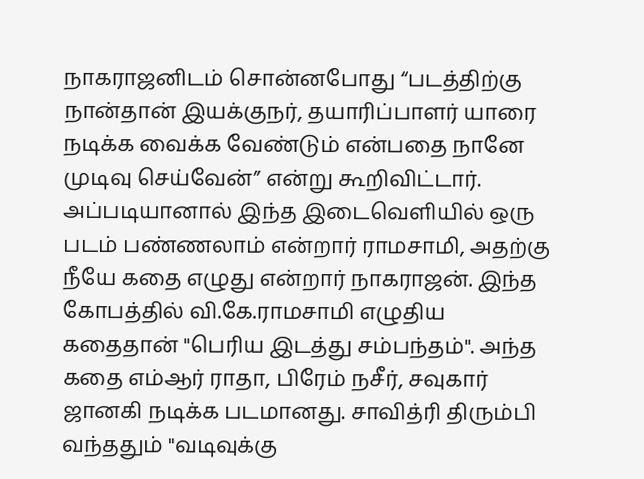நாகராஜனிடம் சொன்னபோது “படத்திற்கு நான்தான் இயக்குநர், தயாரிப்பாளர் யாரை நடிக்க வைக்க வேண்டும் என்பதை நானே முடிவு செய்வேன்” என்று கூறிவிட்டார்.
அப்படியானால் இந்த இடைவெளியில் ஒரு படம் பண்ணலாம் என்றார் ராமசாமி, அதற்கு நீயே கதை எழுது என்றார் நாகராஜன். இந்த கோபத்தில் வி.கே.ராமசாமி எழுதிய கதைதான் "பெரிய இடத்து சம்பந்தம்". அந்த கதை எம்ஆர் ராதா, பிரேம் நசீர், சவுகார் ஜானகி நடிக்க படமானது. சாவித்ரி திரும்பி வந்ததும் "வடிவுக்கு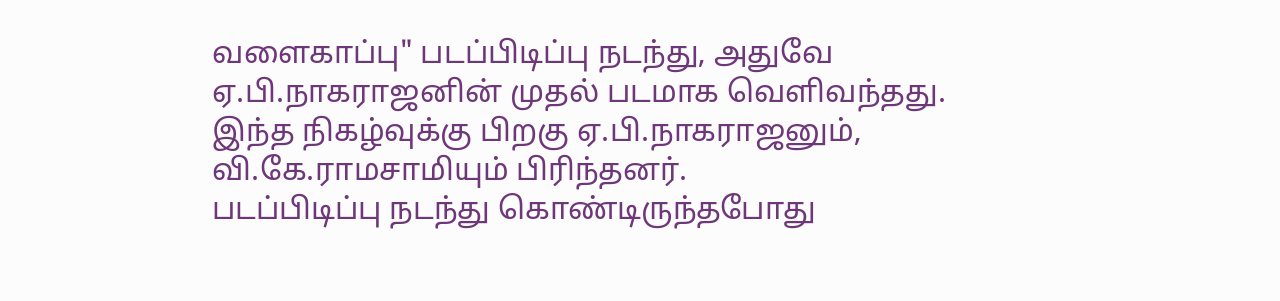வளைகாப்பு" படப்பிடிப்பு நடந்து, அதுவே ஏ.பி.நாகராஜனின் முதல் படமாக வெளிவந்தது. இந்த நிகழ்வுக்கு பிறகு ஏ.பி.நாகராஜனும், வி.கே.ராமசாமியும் பிரிந்தனர்.
படப்பிடிப்பு நடந்து கொண்டிருந்தபோது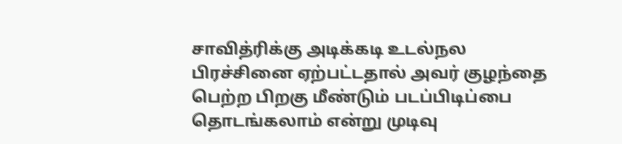சாவித்ரிக்கு அடிக்கடி உடல்நல பிரச்சினை ஏற்பட்டதால் அவர் குழந்தை பெற்ற பிறகு மீண்டும் படப்பிடிப்பை தொடங்கலாம் என்று முடிவு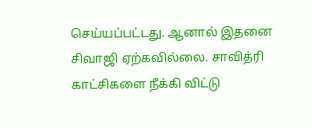செய்யப்பட்டது. ஆனால் இதனை சிவாஜி ஏற்கவில்லை. சாவித்ரி காட்சிகளை நீக்கி விட்டு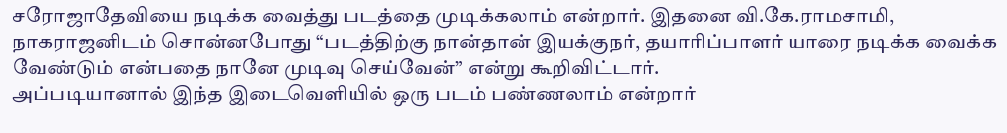சரோஜாதேவியை நடிக்க வைத்து படத்தை முடிக்கலாம் என்றார். இதனை வி.கே.ராமசாமி, நாகராஜனிடம் சொன்னபோது “படத்திற்கு நான்தான் இயக்குநர், தயாரிப்பாளர் யாரை நடிக்க வைக்க வேண்டும் என்பதை நானே முடிவு செய்வேன்” என்று கூறிவிட்டார்.
அப்படியானால் இந்த இடைவெளியில் ஒரு படம் பண்ணலாம் என்றார்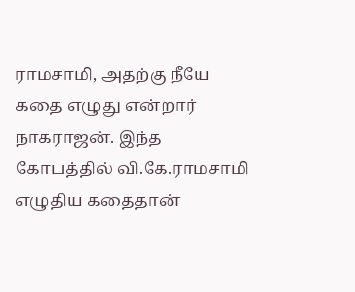ராமசாமி, அதற்கு நீயே கதை எழுது என்றார் நாகராஜன். இந்த கோபத்தில் வி.கே.ராமசாமி எழுதிய கதைதான்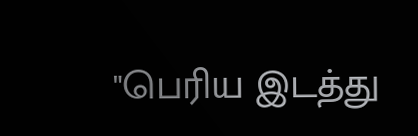"பெரிய இடத்து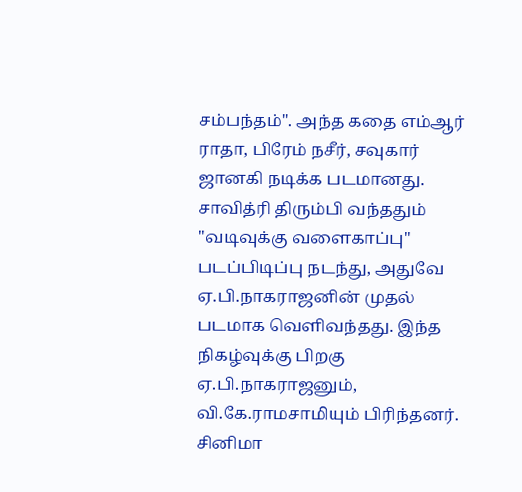சம்பந்தம்". அந்த கதை எம்ஆர் ராதா, பிரேம் நசீர், சவுகார் ஜானகி நடிக்க படமானது. சாவித்ரி திரும்பி வந்ததும் "வடிவுக்கு வளைகாப்பு" படப்பிடிப்பு நடந்து, அதுவே ஏ.பி.நாகராஜனின் முதல் படமாக வெளிவந்தது. இந்த நிகழ்வுக்கு பிறகு ஏ.பி.நாகராஜனும், வி.கே.ராமசாமியும் பிரிந்தனர்.
சினிமா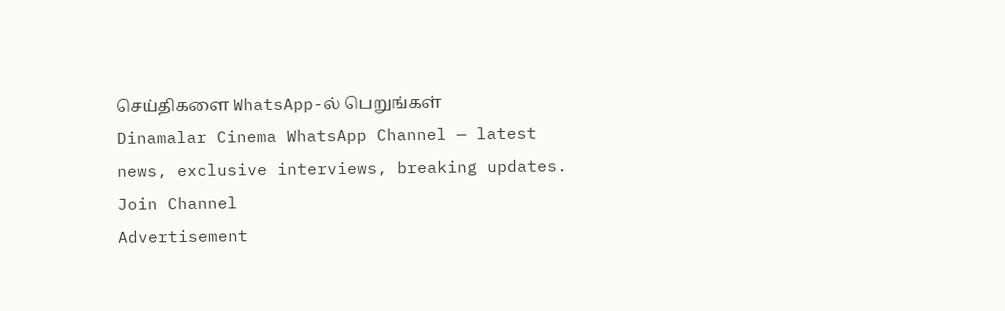செய்திகளை WhatsApp-ல் பெறுங்கள்
Dinamalar Cinema WhatsApp Channel — latest news, exclusive interviews, breaking updates.
Join Channel
Advertisement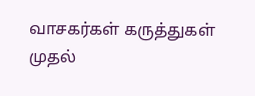வாசகர்கள் கருத்துகள்
முதல்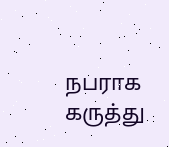நபராக கருத்து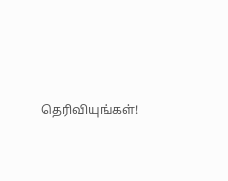தெரிவியுங்கள்!